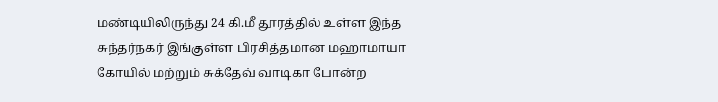மண்டியிலிருந்து 24 கி.மீ தூரத்தில் உள்ள இந்த சுந்தர்நகர் இங்குள்ள பிரசித்தமான மஹாமாயா கோயில் மற்றும் சுக்தேவ் வாடிகா போன்ற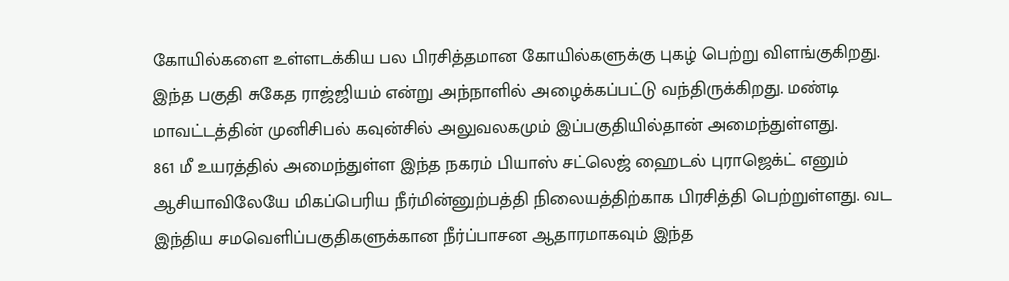கோயில்களை உள்ளடக்கிய பல பிரசித்தமான கோயில்களுக்கு புகழ் பெற்று விளங்குகிறது.
இந்த பகுதி சுகேத ராஜ்ஜியம் என்று அந்நாளில் அழைக்கப்பட்டு வந்திருக்கிறது. மண்டி மாவட்டத்தின் முனிசிபல் கவுன்சில் அலுவலகமும் இப்பகுதியில்தான் அமைந்துள்ளது.
861 மீ உயரத்தில் அமைந்துள்ள இந்த நகரம் பியாஸ் சட்லெஜ் ஹைடல் புராஜெக்ட் எனும் ஆசியாவிலேயே மிகப்பெரிய நீர்மின்னுற்பத்தி நிலையத்திற்காக பிரசித்தி பெற்றுள்ளது. வட இந்திய சமவெளிப்பகுதிகளுக்கான நீர்ப்பாசன ஆதாரமாகவும் இந்த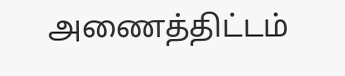அணைத்திட்டம்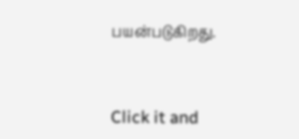பயன்படுகிறது.



Click it and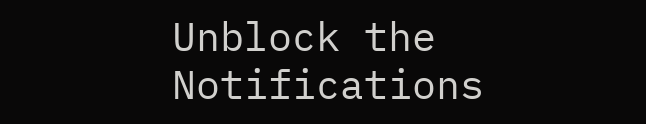Unblock the Notifications